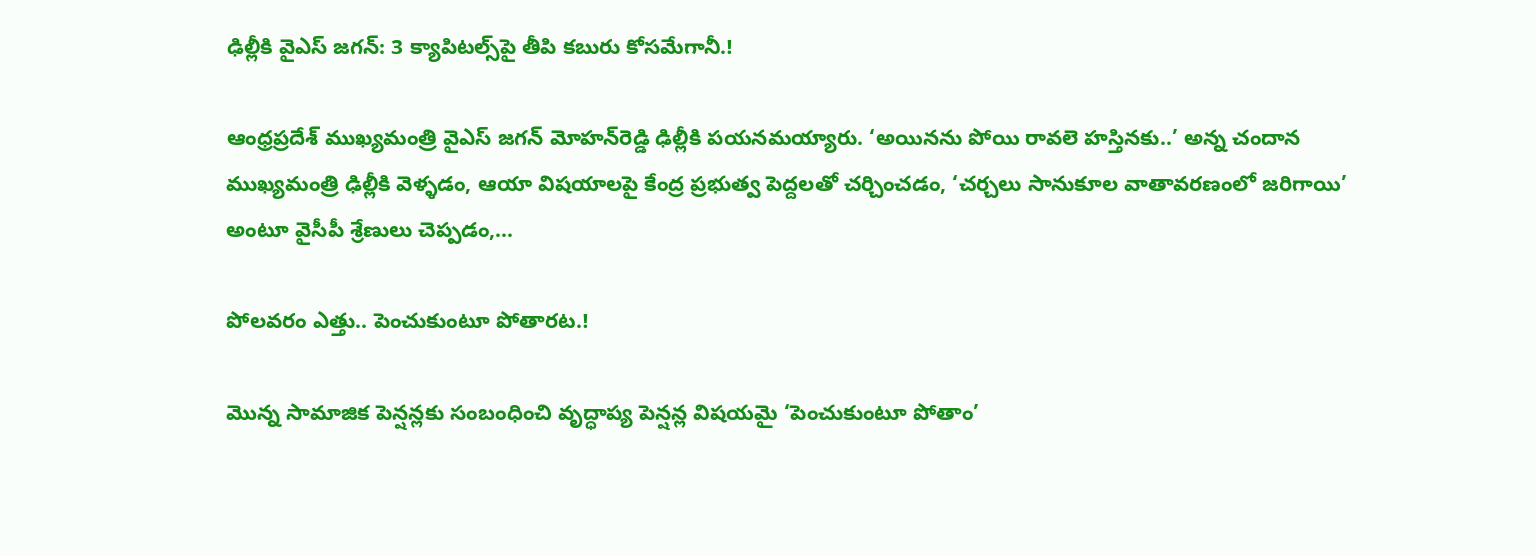ఢిల్లీకి వైఎస్‌ జగన్‌: 3 క్యాపిటల్స్‌పై తీపి కబురు కోసమేగానీ.!

ఆంధ్రప్రదేశ్‌ ముఖ్యమంత్రి వైఎస్‌ జగన్‌ మోహన్‌రెడ్డి ఢిల్లీకి పయనమయ్యారు. ‘అయినను పోయి రావలె హస్తినకు..’ అన్న చందాన ముఖ్యమంత్రి ఢిల్లీకి వెళ్ళడం, ఆయా విషయాలపై కేంద్ర ప్రభుత్వ పెద్దలతో చర్చించడం, ‘చర్చలు సానుకూల వాతావరణంలో జరిగాయి’ అంటూ వైసీపీ శ్రేణులు చెప్పడం,…

పోలవరం ఎత్తు.. పెంచుకుంటూ పోతారట.!

మొన్న సామాజిక పెన్షన్లకు సంబంధించి వృద్ధాప్య పెన్షన్ల విషయమై ‘పెంచుకుంటూ పోతాం’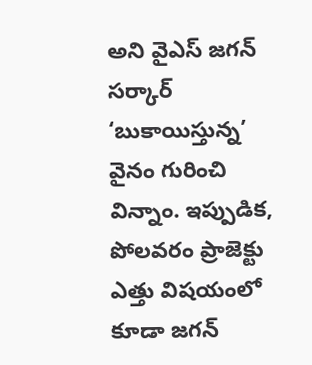అని వైఎస్‌ జగన్‌ సర్కార్‌ ‘బుకాయిస్తున్న’ వైనం గురించి విన్నాం. ఇప్పుడిక, పోలవరం ప్రాజెక్టు ఎత్తు విషయంలో కూడా జగన్‌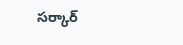సర్కార్‌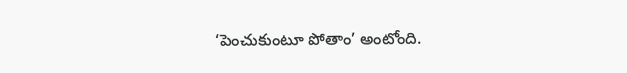‘పెంచుకుంటూ పోతాం’ అంటోంది.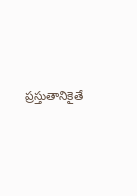ప్రస్తుతానికైతే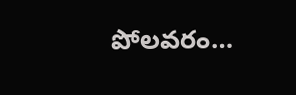పోలవరం…